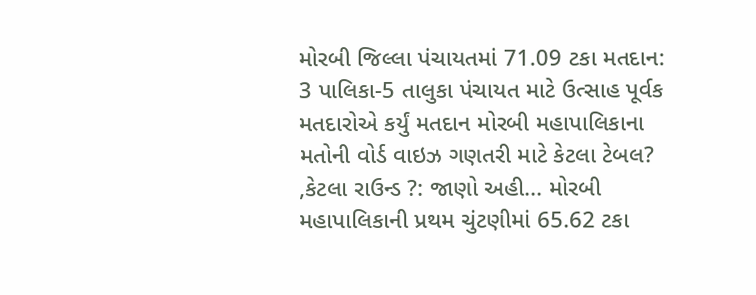મોરબી જિલ્લા પંચાયતમાં 71.09 ટકા મતદાન: 3 પાલિકા-5 તાલુકા પંચાયત માટે ઉત્સાહ પૂર્વક મતદારોએ કર્યું મતદાન મોરબી મહાપાલિકાના મતોની વોર્ડ વાઇઝ ગણતરી માટે કેટલા ટેબલ? ,કેટલા રાઉન્ડ ?: જાણો અહી... મોરબી મહાપાલિકાની પ્રથમ ચુંટણીમાં 65.62 ટકા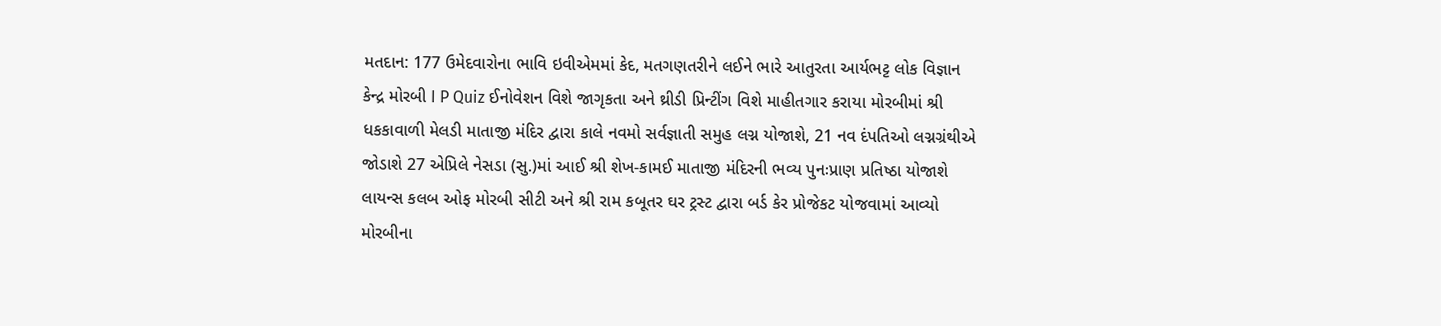મતદાન: 177 ઉમેદવારોના ભાવિ ઇવીએમમાં કેદ, મતગણતરીને લઈને ભારે આતુરતા આર્યભટ્ટ લોક વિજ્ઞાન કેન્દ્ર મોરબી I P Quiz ઈનોવેશન વિશે જાગૃકતા અને થ્રીડી પ્રિન્ટીંગ વિશે માહીતગાર કરાયા મોરબીમાં શ્રી ધકકાવાળી મેલડી માતાજી મંદિર દ્વારા કાલે નવમો સર્વજ્ઞાતી સમુહ લગ્ન યોજાશે, 21 નવ દંપતિઓ લગ્નગ્રંથીએ જોડાશે 27 એપ્રિલે નેસડા (સુ.)માં આઈ શ્રી શેખ-કામઈ માતાજી મંદિરની ભવ્ય પુનઃપ્રાણ પ્રતિષ્ઠા યોજાશે લાયન્સ કલબ ઓફ મોરબી સીટી અને શ્રી રામ કબૂતર ઘર ટ્રસ્ટ દ્વારા બર્ડ કેર પ્રોજેકટ યોજવામાં આવ્યો મોરબીના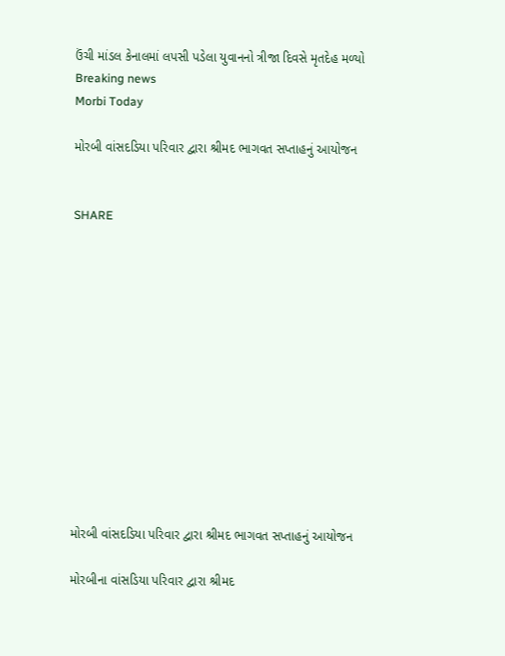ઉંચી માંડલ કેનાલમાં લપસી પડેલા યુવાનનો ત્રીજા દિવસે મૃતદેહ મળ્યો
Breaking news
Morbi Today

મોરબી વાંસદડિયા પરિવાર દ્વારા શ્રીમદ ભાગવત સપ્તાહનું આયોજન


SHARE













મોરબી વાંસદડિયા પરિવાર દ્વારા શ્રીમદ ભાગવત સપ્તાહનું આયોજન

મોરબીના વાંસડિયા પરિવાર દ્વારા શ્રીમદ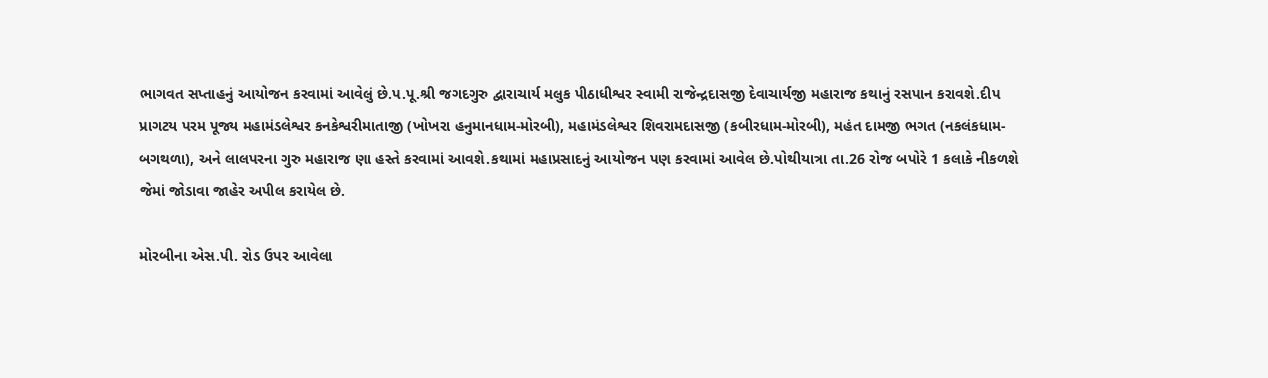ભાગવત સપ્તાહનું આયોજન કરવામાં આવેલું છે.પ.પૂ.શ્રી જગદગુરુ દ્વારાચાર્ય મલુક પીઠાધીશ્વર સ્વામી રાજેન્દ્રદાસજી દેવાચાર્યજી મહારાજ કથાનું રસપાન કરાવશે.દીપ પ્રાગટય પરમ પૂજ્ય મહામંડલેશ્વર કનકેશ્વરીમાતાજી (ખોખરા હનુમાનધામ-મોરબી), મહામંડલેશ્વર શિવરામદાસજી (કબીરધામ-મોરબી), મહંત દામજી ભગત (નકલંકધામ-બગથળા), અને લાલપરના ગુરુ મહારાજ ણા હસ્તે કરવામાં આવશે.કથામાં મહાપ્રસાદનું આયોજન પણ કરવામાં આવેલ છે.પોથીયાત્રા તા.26 રોજ બપોરે 1 કલાકે નીકળશે જેમાં જોડાવા જાહેર અપીલ કરાયેલ છે.

મોરબીના એસ.પી. રોડ ઉપર આવેલા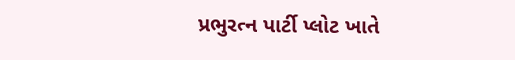પ્રભુરત્ન પાર્ટી પ્લોટ ખાતે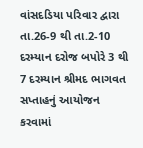વાંસદડિયા પરિવાર દ્વારા તા.26-9 થી તા.2-10 દરમ્યાન દરોજ બપોરે 3 થી 7 દરમ્યાન શ્રીમદ ભાગવત સપ્તાહનું આયોજન કરવામાં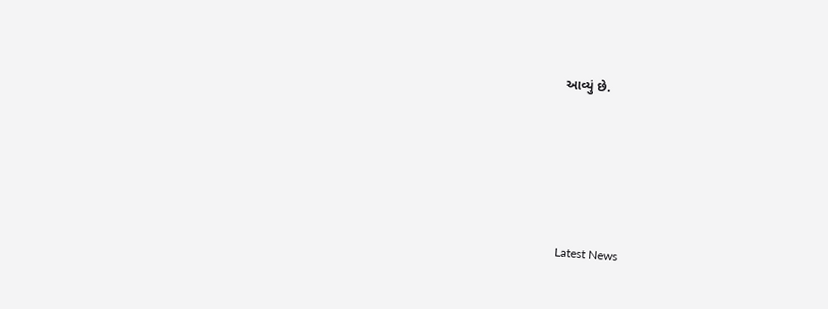આવ્યું છે.






Latest News